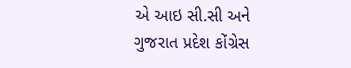એ આઇ સી.સી અને ગુજરાત પ્રદેશ કોંગ્રેસ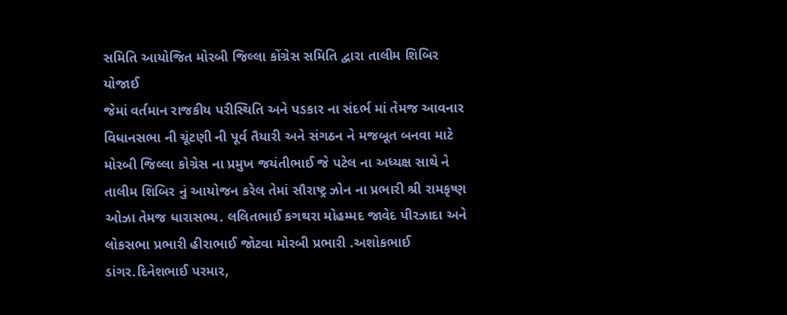સમિતિ આયોજિત મોરબી જિલ્લા કોંગ્રેસ સમિતિ દ્વારા તાલીમ શિબિર યોજાઈ
જેમાં વર્તમાન રાજકીય પરીસ્થિતિ અને પડકાર ના સંદર્ભ માં તેમજ આવનાર વિધાનસભા ની ચૂંટણી ની પૂર્વ તૈયારી અને સંગઠન ને મજબૂત બનવા માટે મોરબી જિલ્લા કોગ્રેસ ના પ્રમુખ જયંતીભાઈ જે પટેલ ના અધ્યક્ષ સાથે ને તાલીમ શિબિર નું આયોજન કરેલ તેમાં સૌરાષ્ટ્ર ઝોન ના પ્રભારી શ્રી રામકૃષ્ણ ઓઝા તેમજ ધારાસભ્ય. લલિતભાઈ કગથરા મોહમ્મદ જાવેદ પીરઝાદા અને લોકસભા પ્રભારી હીરાભાઈ જોટવા મોરબી પ્રભારી .અશોકભાઈ ડાંગર.દિનેશભાઈ પરમાર,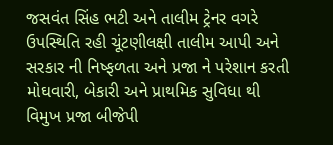જસવંત સિંહ ભટી અને તાલીમ ટ્રેનર વગરે ઉપસ્થિતિ રહી ચૂંટણીલક્ષી તાલીમ આપી અને સરકાર ની નિષ્ફળતા અને પ્રજા ને પરેશાન કરતી મોઘવારી, બેકારી અને પ્રાથમિક સુવિધા થી વિમુખ પ્રજા બીજેપી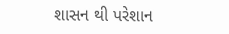શાસન થી પરેશાન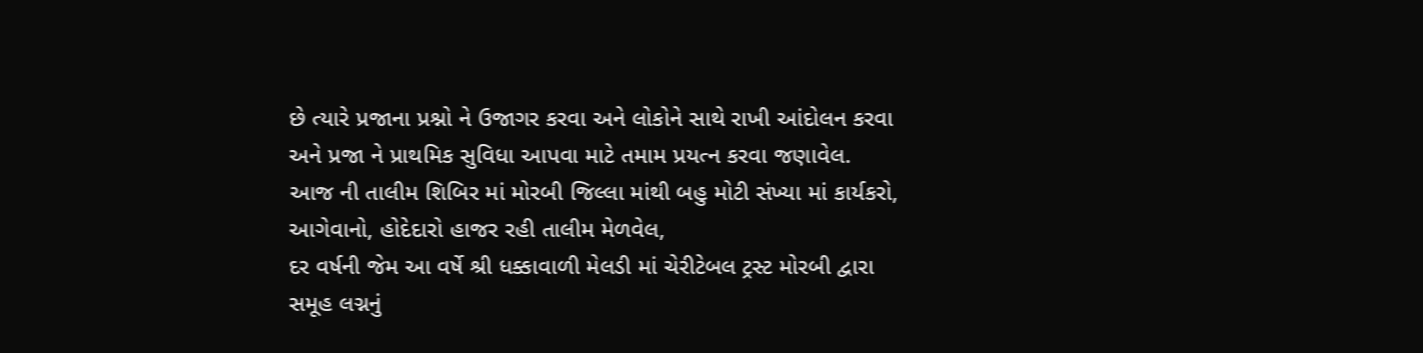છે ત્યારે પ્રજાના પ્રશ્નો ને ઉજાગર કરવા અને લોકોને સાથે રાખી આંદોલન કરવા અને પ્રજા ને પ્રાથમિક સુવિધા આપવા માટે તમામ પ્રયત્ન કરવા જણાવેલ. આજ ની તાલીમ શિબિર માં મોરબી જિલ્લા માંથી બહુ મોટી સંખ્યા માં કાર્યકરો, આગેવાનો, હોદેદારો હાજર રહી તાલીમ મેળવેલ,
દર વર્ષની જેમ આ વર્ષે શ્રી ધક્કાવાળી મેલડી માં ચેરીટેબલ ટ્રસ્ટ મોરબી દ્વારા સમૂહ લગ્નનું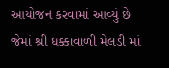આયોજન કરવામાં આવ્યું છે જેમાં શ્રી ધક્કાવાળી મેલડી માં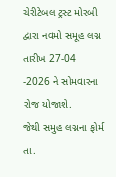ચેરીટેબલ ટ્રસ્ટ મોરબી દ્વારા નવમો સમૂહ લગ્ન તારીખ 27-04 -2026 ને સોમવારના રોજ યોજાશે.
જેથી સમુહ લગ્નના ફોર્મ તા.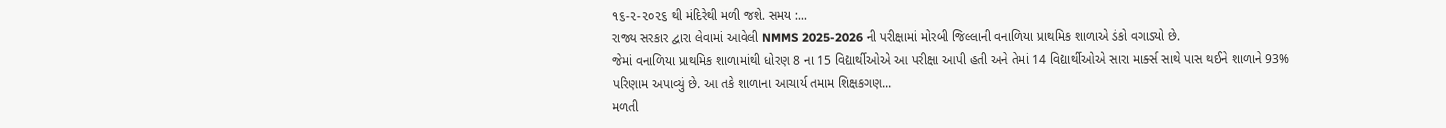૧૬-૨-૨૦૨૬ થી મંદિરેથી મળી જશે. સમય :...
રાજ્ય સરકાર દ્વારા લેવામાં આવેલી NMMS 2025-2026 ની પરીક્ષામાં મોરબી જિલ્લાની વનાળિયા પ્રાથમિક શાળાએ ડંકો વગાડ્યો છે.
જેમાં વનાળિયા પ્રાથમિક શાળામાંથી ધોરણ 8 ના 15 વિદ્યાર્થીઓએ આ પરીક્ષા આપી હતી અને તેમાં 14 વિદ્યાર્થીઓએ સારા માર્ક્સ સાથે પાસ થઈને શાળાને 93% પરિણામ અપાવ્યું છે. આ તકે શાળાના આચાર્ય તમામ શિક્ષકગણ...
મળતી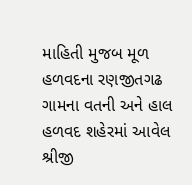માહિતી મુજબ મૂળ હળવદના રણજીતગઢ ગામના વતની અને હાલ હળવદ શહેરમાં આવેલ શ્રીજી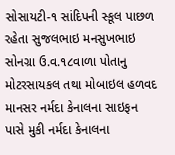સોસાયટી-૧ સાંદિપની સ્કૂલ પાછળ રહેતા સુજલભાઇ મનસુખભાઇ સોનગ્રા ઉ.વ.૧૮વાળા પોતાનુ મોટરસાયકલ તથા મોબાઇલ હળવદ માનસર નર્મદા કેનાલના સાઇફન પાસે મુકી નર્મદા કેનાલના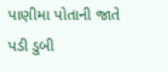પાણીમા પોતાની જાતે પડી ડુબી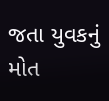જતા યુવકનું મોત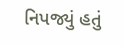નિપજ્યું હતું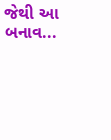જેથી આ બનાવ...